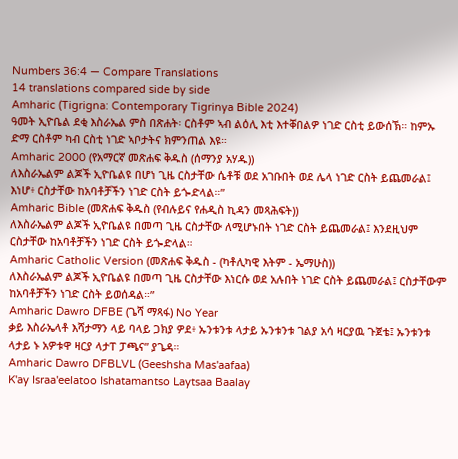Numbers 36:4 — Compare Translations
14 translations compared side by side
Amharic (Tigrigna: Contemporary Tigrinya Bible 2024)
ዓመት ኢዮቤል ደቂ እስራኤል ምስ በጽሐት፡ ርስቶም ኣብ ልዕሊ እቲ እተቐበልዎ ነገድ ርስቲ ይውሰኽ። ከምኡ ድማ ርስቶም ካብ ርስቲ ነገድ ኣቦታትና ክምንጠል እዩ።
Amharic 2000 (የአማርኛ መጽሐፍ ቅዱስ (ሰማንያ አሃዱ))
ለእስራኤልም ልጆች ኢዮቤልዩ በሆነ ጊዜ ርስታቸው ሴቶቹ ወደ አገቡበት ወደ ሌላ ነገድ ርስት ይጨመራል፤ እነሆ፥ ርስታቸው ከአባቶቻችን ነገድ ርስት ይጐድላል።”
Amharic Bible (መጽሐፍ ቅዱስ (የብሉይና የሐዲስ ኪዳን መጻሕፍት))
ለእስራኤልም ልጆች ኢዮቤልዩ በመጣ ጊዜ ርስታቸው ለሚሆኑበት ነገድ ርስት ይጨመራል፤ እንደዚህም ርስታቸው ከአባቶቻችን ነገድ ርስት ይጐድላል።
Amharic Catholic Version (መጽሐፍ ቅዱስ - (ካቶሊካዊ እትም - ኤማሁስ))
ለእስራኤልም ልጆች ኢዮቤልዩ በመጣ ጊዜ ርስታቸው እነርሱ ወደ አሉበት ነገድ ርስት ይጨመራል፤ ርስታቸውም ከአባቶቻችን ነገድ ርስት ይወሰዳል።”
Amharic Dawro DFBE (ጌሻ ማጻፋ) No Year
ቃይ እስራኤላቶ እሻታማን ላይ ባላይ ጋክያ ዎደ፥ ኡንቱንቱ ላታይ ኡንቱንቱ ገልያ አሳ ዛርያዉ ጉጀቴ፤ ኡንቱንቱ ላታይ ኑ አዎቱዋ ዛርያ ላታፐ ፓጫና” ያጌዳ።
Amharic Dawro DFBLVL (Geeshsha Mas'aafaa)
K'ay Israa'eelatoo Ishatamantso Laytsaa Baalay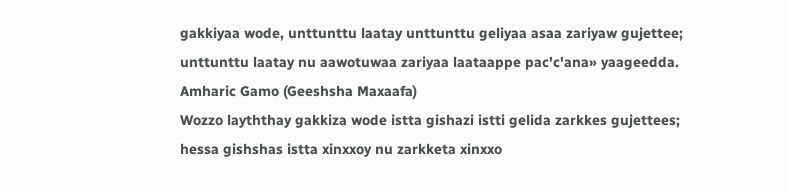gakkiyaa wode, unttunttu laatay unttunttu geliyaa asaa zariyaw gujettee; unttunttu laatay nu aawotuwaa zariyaa laataappe pac'c'ana» yaageedda.
Amharic Gamo (Geeshsha Maxaafa)
Wozzo layththay gakkiza wode istta gishazi istti gelida zarkkes gujettees; hessa gishshas istta xinxxoy nu zarkketa xinxxo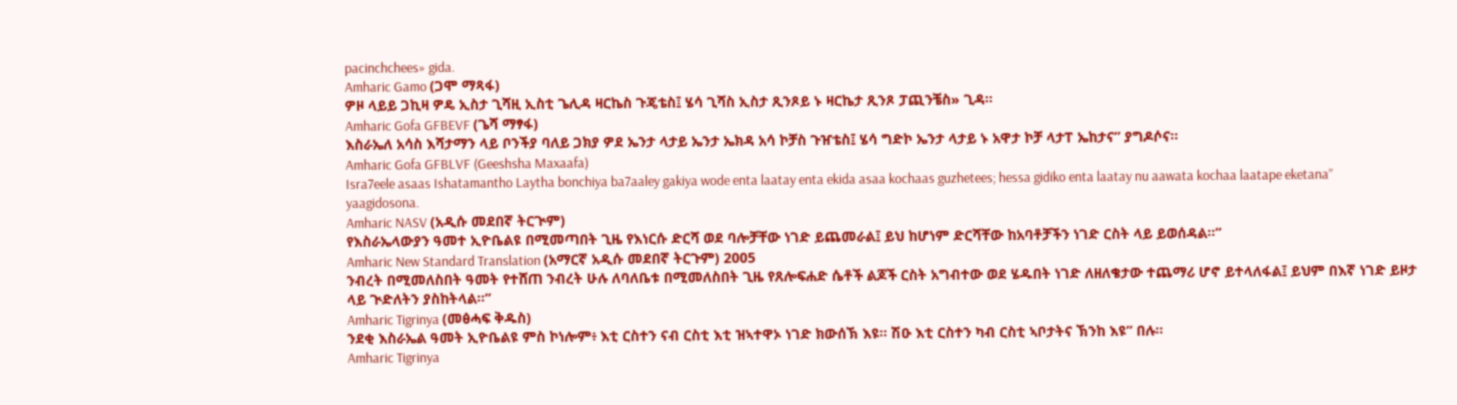pacinchchees» gida.
Amharic Gamo (ጋሞ ማጻፋ)
ዎዞ ላይይ ጋኪዛ ዎዴ ኢስታ ጊሻዚ ኢስቲ ጌሊዳ ዛርኬስ ጉጄቴስ፤ ሄሳ ጊሻስ ኢስታ ጺንጾይ ኑ ዛርኬታ ጺንጾ ፓጪንቼስ» ጊዳ።
Amharic Gofa GFBEVF (ጌሻ ማፃፋ)
እስራኤለ አሳስ እሻታማን ላይ ቦንችያ ባለይ ጋክያ ዎደ ኤንታ ላታይ ኤንታ ኤክዳ አሳ ኮቻስ ጉዠቴስ፤ ሄሳ ግድኮ ኤንታ ላታይ ኑ አዋታ ኮቻ ላታፐ ኤከታና” ያግዶሶና።
Amharic Gofa GFBLVF (Geeshsha Maxaafa)
Isra7eele asaas Ishatamantho Laytha bonchiya ba7aaley gakiya wode enta laatay enta ekida asaa kochaas guzhetees; hessa gidiko enta laatay nu aawata kochaa laatape eketana” yaagidosona.
Amharic NASV (አዲሱ መደበኛ ትርጒም)
የእስራኤላውያን ዓመተ ኢዮቤልዩ በሚመጣበት ጊዜ የእነርሱ ድርሻ ወደ ባሎቻቸው ነገድ ይጨመራል፤ ይህ ከሆነም ድርሻቸው ከአባቶቻችን ነገድ ርስት ላይ ይወሰዳል።”
Amharic New Standard Translation (አማርኛ አዲሱ መደበኛ ትርጉም) 2005
ንብረት በሚመለስበት ዓመት የተሸጠ ንብረት ሁሉ ለባለቤቱ በሚመለስበት ጊዜ የጸሎፍሐድ ሴቶች ልጆች ርስት አግብተው ወደ ሄዱበት ነገድ ለዘለቄታው ተጨማሪ ሆኖ ይተላለፋል፤ ይህም በእኛ ነገድ ይዞታ ላይ ጒድለትን ያስከትላል።”
Amharic Tigrinya (መፅሓፍ ቅዱስ)
ንደቂ እስራኤል ዓመት ኢዮቤልዩ ምስ ኮነሎም፥ እቲ ርስተን ናብ ርስቲ እቲ ዝኣተዋኦ ነገድ ክውሰኽ እዩ። ሽዑ እቲ ርስተን ካብ ርስቲ ኣቦታትና ኽንከ እዩ” በሉ።
Amharic Tigrinya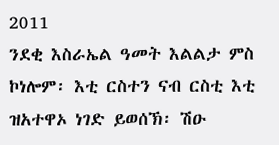2011
ንደቂ እስራኤል ዓመት እልልታ ምስ ኮነሎም፡ እቲ ርስተን ናብ ርስቲ እቲ ዝአተዋኦ ነገድ ይወሰኽ፡ ሽዑ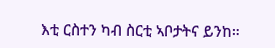እቲ ርስተን ካብ ስርቲ ኣቦታትና ይንከ።